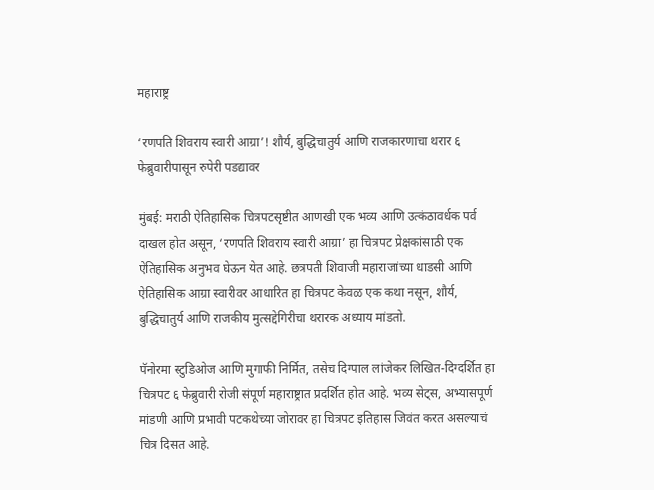महाराष्ट्र

‘रणपति शिवराय स्वारी आग्रा’! शौर्य, बुद्धिचातुर्य आणि राजकारणाचा थरार ६ फेब्रुवारीपासून रुपेरी पडद्यावर

मुंबई: मराठी ऐतिहासिक चित्रपटसृष्टीत आणखी एक भव्य आणि उत्कंठावर्धक पर्व दाखल होत असून, ‘रणपति शिवराय स्वारी आग्रा’ हा चित्रपट प्रेक्षकांसाठी एक ऐतिहासिक अनुभव घेऊन येत आहे. छत्रपती शिवाजी महाराजांच्या धाडसी आणि ऐतिहासिक आग्रा स्वारीवर आधारित हा चित्रपट केवळ एक कथा नसून, शौर्य, बुद्धिचातुर्य आणि राजकीय मुत्सद्देगिरीचा थरारक अध्याय मांडतो.

पॅनोरमा स्टुडिओज आणि मुगाफी निर्मित, तसेच दिग्पाल लांजेकर लिखित-दिग्दर्शित हा चित्रपट ६ फेब्रुवारी रोजी संपूर्ण महाराष्ट्रात प्रदर्शित होत आहे. भव्य सेट्स, अभ्यासपूर्ण मांडणी आणि प्रभावी पटकथेच्या जोरावर हा चित्रपट इतिहास जिवंत करत असल्याचं चित्र दिसत आहे.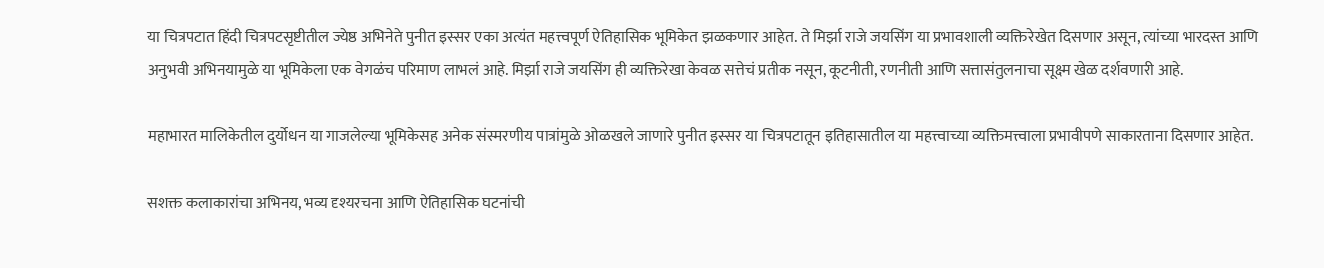या चित्रपटात हिंदी चित्रपटसृष्टीतील ज्येष्ठ अभिनेते पुनीत इस्सर एका अत्यंत महत्त्वपूर्ण ऐतिहासिक भूमिकेत झळकणार आहेत. ते मिर्झा राजे जयसिंग या प्रभावशाली व्यक्तिरेखेत दिसणार असून, त्यांच्या भारदस्त आणि अनुभवी अभिनयामुळे या भूमिकेला एक वेगळंच परिमाण लाभलं आहे. मिर्झा राजे जयसिंग ही व्यक्तिरेखा केवळ सत्तेचं प्रतीक नसून, कूटनीती, रणनीती आणि सत्तासंतुलनाचा सूक्ष्म खेळ दर्शवणारी आहे.

महाभारत मालिकेतील दुर्योधन या गाजलेल्या भूमिकेसह अनेक संस्मरणीय पात्रांमुळे ओळखले जाणारे पुनीत इस्सर या चित्रपटातून इतिहासातील या महत्त्वाच्या व्यक्तिमत्त्वाला प्रभावीपणे साकारताना दिसणार आहेत.

सशक्त कलाकारांचा अभिनय, भव्य दृश्यरचना आणि ऐतिहासिक घटनांची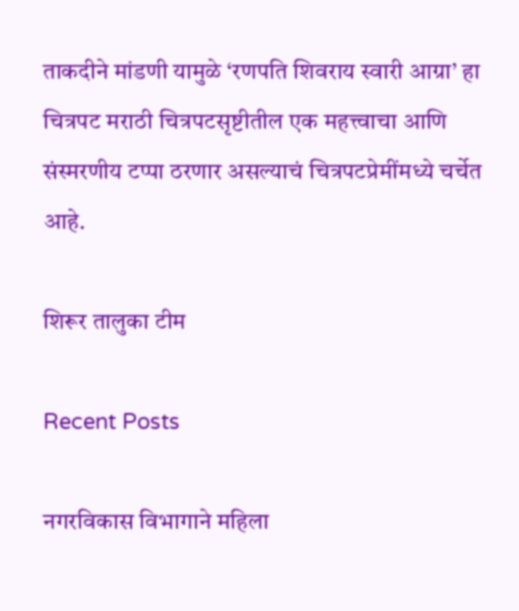ताकदीने मांडणी यामुळे ‘रणपति शिवराय स्वारी आग्रा’ हा चित्रपट मराठी चित्रपटसृष्टीतील एक महत्त्वाचा आणि संस्मरणीय टप्पा ठरणार असल्याचं चित्रपटप्रेमींमध्ये चर्चेत आहे.

शिरूर तालुका टीम

Recent Posts

नगरविकास विभागाने महिला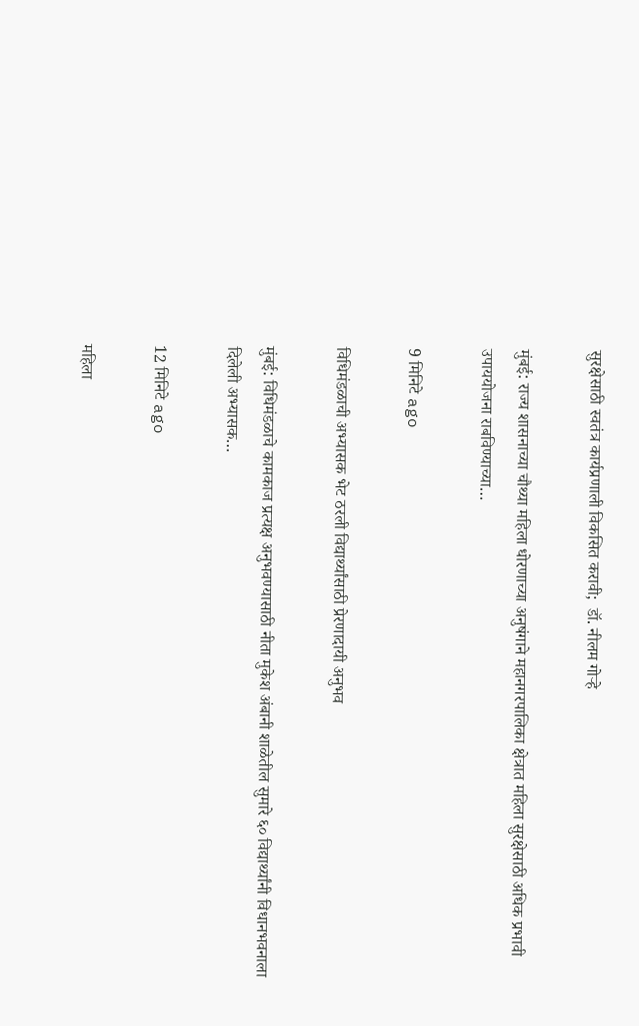सुरक्षेसाठी स्वतंत्र कार्यप्रणाली विकसित करावी;  डॉ. नीलम गोऱ्हे

मुंबई: राज्य शासनाच्या चौथ्या महिला धोरणाच्या अनुषंगाने महानगरपालिका क्षेत्रात महिला सुरक्षेसाठी अधिक प्रभावी उपाययोजना राबविण्याच्या…

9 मिनिटे ago

विधिमंडळाची अभ्यासक भेट ठरली विद्यार्थ्यांसाठी प्रेरणादायी अनुभव

मुंबई: विधिमंडळाचे कामकाज प्रत्यक्ष अनुभवण्यासाठी नीता मुकेश अंबानी शाळेतील सुमारे ६० विद्यार्थ्यांनी विधानभवनाला दिलेली अभ्यासक…

12 मिनिटे ago

महिला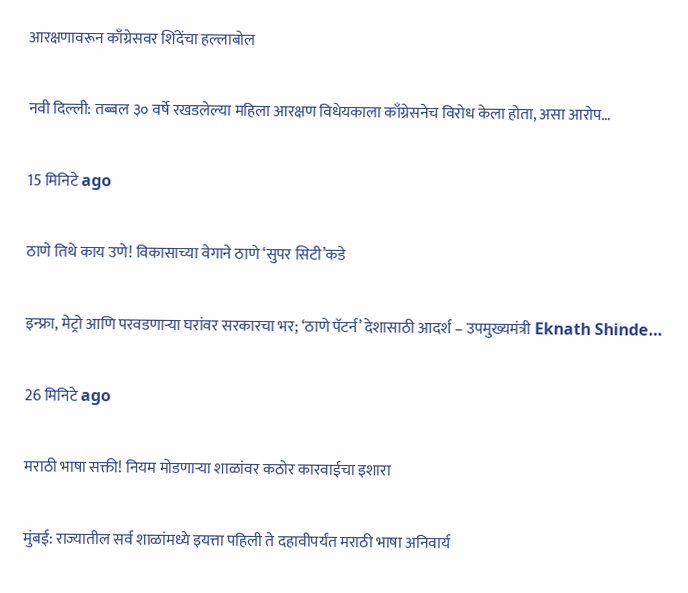आरक्षणावरून काँग्रेसवर शिंदेंचा हल्लाबोल

नवी दिल्ली: तब्बल ३० वर्षे रखडलेल्या महिला आरक्षण विधेयकाला काँग्रेसनेच विरोध केला होता, असा आरोप…

15 मिनिटे ago

ठाणे तिथे काय उणे! विकासाच्या वेगाने ठाणे ‘सुपर सिटी’कडे

इन्फ्रा, मेट्रो आणि परवडणाऱ्या घरांवर सरकारचा भर; ‘ठाणे पॅटर्न’ देशासाठी आदर्श – उपमुख्यमंत्री Eknath Shinde…

26 मिनिटे ago

मराठी भाषा सक्ती! नियम मोडणाऱ्या शाळांवर कठोर कारवाईचा इशारा

मुंबई: राज्यातील सर्व शाळांमध्ये इयत्ता पहिली ते दहावीपर्यंत मराठी भाषा अनिवार्य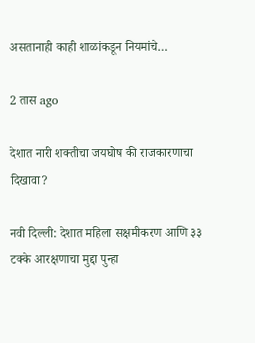असतानाही काही शाळांकडून नियमांचे…

2 तास ago

देशात नारी शक्तीचा जयघोष की राजकारणाचा दिखावा?

नवी दिल्ली: देशात महिला सक्षमीकरण आणि ३३ टक्के आरक्षणाचा मुद्दा पुन्हा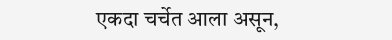एकदा चर्चेत आला असून,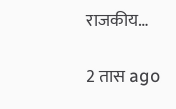राजकीय…

2 तास ago